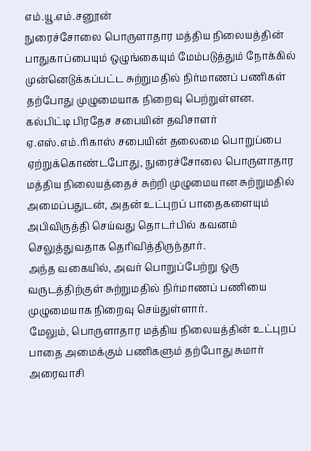எம்.யூ.எம்.சனூன்
நுரைச்சோலை பொருளாதார மத்திய நிலையத்தின் பாதுகாப்பையும் ஒழுங்கையும் மேம்படுத்தும் நோக்கில் முன்னெடுக்கப்பட்ட சுற்றுமதில் நிர்மாணப் பணிகள் தற்போது முழுமையாக நிறைவு பெற்றுள்ளன.
கல்பிட்டி பிரதேச சபையின் தவிசாளர் ஏ.எஸ்.எம்.ரிகாஸ் சபையின் தலைமை பொறுப்பை ஏற்றுக்கொண்டபோது, நுரைச்சோலை பொருளாதார மத்திய நிலையத்தைச் சுற்றி முழுமையான சுற்றுமதில் அமைப்பதுடன், அதன் உட்புறப் பாதைகளையும் அபிவிருத்தி செய்வது தொடர்பில் கவனம் செலுத்துவதாக தெரிவித்திருந்தார்.
அந்த வகையில், அவர் பொறுப்பேற்று ஒரு வருடத்திற்குள் சுற்றுமதில் நிர்மாணப் பணியை முழுமையாக நிறைவு செய்துள்ளார்.
மேலும், பொருளாதார மத்திய நிலையத்தின் உட்புறப் பாதை அமைக்கும் பணிகளும் தற்போது சுமார் அரைவாசி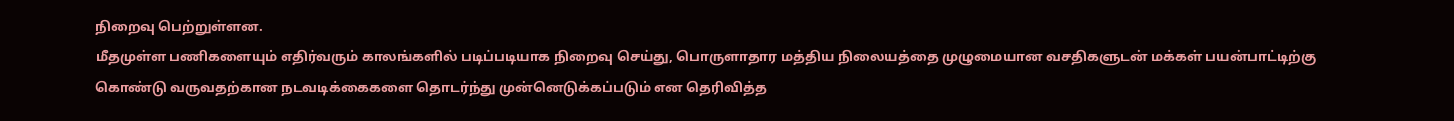நிறைவு பெற்றுள்ளன.
மீதமுள்ள பணிகளையும் எதிர்வரும் காலங்களில் படிப்படியாக நிறைவு செய்து, பொருளாதார மத்திய நிலையத்தை முழுமையான வசதிகளுடன் மக்கள் பயன்பாட்டிற்கு கொண்டு வருவதற்கான நடவடிக்கைகளை தொடர்ந்து முன்னெடுக்கப்படும் என தெரிவித்த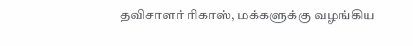தவிசாளர் ரிகாஸ், மக்களுக்கு வழங்கிய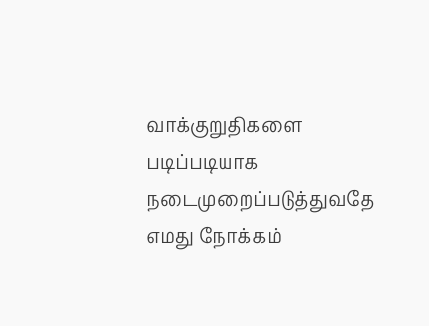வாக்குறுதிகளை படிப்படியாக நடைமுறைப்படுத்துவதே எமது நோக்கம்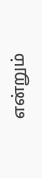என்றும்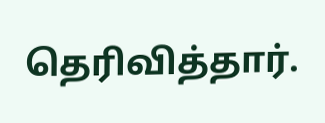தெரிவித்தார்.